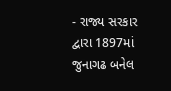- રાજ્ય સરકાર દ્વારા 1897માં જુનાગઢ બનેલ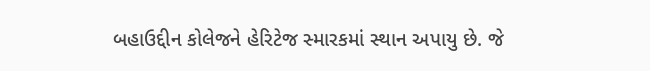બહાઉદ્દીન કોલેજને હેરિટેજ સ્મારકમાં સ્થાન અપાયુ છે. જે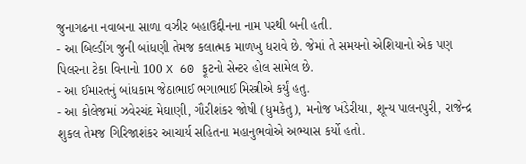જુનાગઢના નવાબના સાળા વઝીર બહાઉદ્દીનના નામ પરથી બની હતી.
- આ બિલ્ડીંગ જુની બાંધણી તેમજ કલાત્મક માળખુ ધરાવે છે. જેમાં તે સમયનો એશિયાનો એક પણ પિલરના ટેકા વિનાનો 100 X 60 ફૂટનો સેન્ટર હોલ સામેલ છે.
- આ ઈમારતનું બાંધકામ જેઠાભાઈ ભગાભાઈ મિસ્ત્રીએ કર્યું હતુ.
- આ કોલેજમાં ઝવેરચંદ મેઘાણી, ગૌરીશંકર જોષી (ધુમકેતુ), મનોજ ખંડેરીયા, શૂન્ય પાલનપુરી, રાજેન્દ્ર શુકલ તેમજ ગિરિજાશંકર આચાર્ય સહિતના મહાનુભવોએ અભ્યાસ કર્યો હતો.